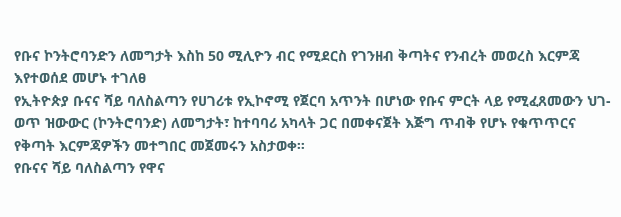የቡና ኮንትሮባንድን ለመግታት እስከ 50 ሚሊዮን ብር የሚደርስ የገንዘብ ቅጣትና የንብረት መወረስ እርምጃ እየተወሰደ መሆኑ ተገለፀ
የኢትዮጵያ ቡናና ሻይ ባለስልጣን የሀገሪቱ የኢኮኖሚ የጀርባ አጥንት በሆነው የቡና ምርት ላይ የሚፈጸመውን ህገ-ወጥ ዝውውር (ኮንትሮባንድ) ለመግታት፣ ከተባባሪ አካላት ጋር በመቀናጀት እጅግ ጥብቅ የሆኑ የቁጥጥርና የቅጣት እርምጃዎችን መተግበር መጀመሩን አስታወቀ።
የቡናና ሻይ ባለስልጣን የዋና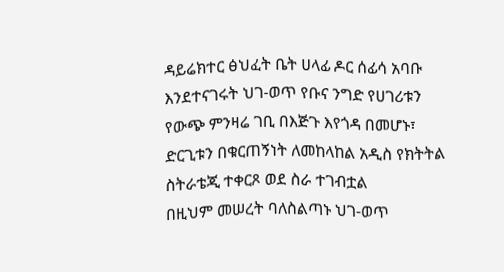ዳይሬክተር ፅህፈት ቤት ሀላፊ ዶር ሰፊሳ አባቡ እንደተናገሩት ህገ-ወጥ የቡና ንግድ የሀገሪቱን የውጭ ምንዛሬ ገቢ በእጅጉ እየጎዳ በመሆኑ፣ ድርጊቱን በቁርጠኝነት ለመከላከል አዲስ የክትትል ስትራቴጂ ተቀርጾ ወደ ስራ ተገብቷል
በዚህም መሠረት ባለስልጣኑ ህገ-ወጥ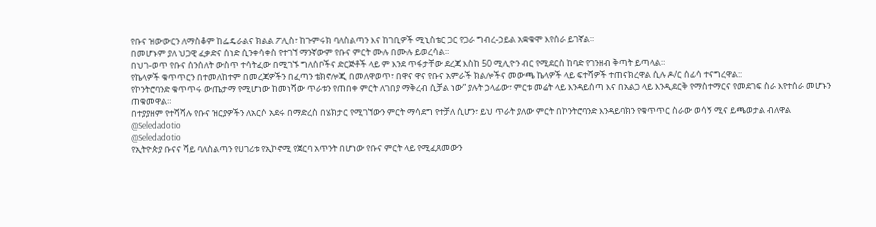የቡና ዝውውርን ለማስቆም ከፌዴራልና ክልል ፖሊስ፣ ከጉምሩክ ባለስልጣን እና ከገቢዎች ሚኒስቴር ጋር የጋራ ግብረ-ኃይል አቋቁሞ እየሰራ ይገኛል።
በመሆኑም ያለ ህጋዊ ፈቃድና ሰነድ ሲንቀሳቀስ የተገኘ ማንኛውም የቡና ምርት ሙሉ በሙሉ ይወረሳል።
በህገ-ወጥ የቡና ሰንሰለት ውስጥ ተሳትፈው በሚገኙ ግለሰቦችና ድርጅቶች ላይ ም እንደ ጥፋታቸው ደረጃ እስከ 50 ሚሊዮን ብር የሚደርስ ከባድ የገንዘብ ቅጣት ይጣላል።
የኬላዎች ቁጥጥርን በተመለከተም በመረጃዎችን በፈጣን ቴክኖሎጂ በመለዋወጥ፣ በዋና ዋና የቡና አምራች ክልሎችና መውጫ ኬላዎች ላይ ፍተሻዎች ተጠናክረዋል ሲሉ ዶ/ር ሰፊሳ ተናግረዋል::
የኮንትሮባንድ ቁጥጥሩ ውጤታማ የሚሆነው ከመነሻው ጥራቱን የጠበቀ ምርት ለገበያ ማቅረብ ሲቻል ነው” ያሉት ኃላፊው፣ ምርቱ መሬት ላይ እንዳይሰጣ እና በአልጋ ላይ እንዲደርቅ የማስተማርና የመደገፍ ስራ እየተሰራ መሆኑን ጠቁመዋል።
በተያያዘም የተሻሻሉ የቡና ዝርያዎችን ለአርሶ አደሩ በማድረስ በሄክታር የሚገኘውን ምርት ማሳደግ የተቻለ ሲሆን፣ ይህ ጥራት ያለው ምርት በኮንትሮባንድ እንዳይባክን የቁጥጥር ስራው ወሳኝ ሚና ይጫወታል ብለዋል
@Seledadotio
@Seledadotio
የኢትዮጵያ ቡናና ሻይ ባለስልጣን የሀገሪቱ የኢኮኖሚ የጀርባ አጥንት በሆነው የቡና ምርት ላይ የሚፈጸመውን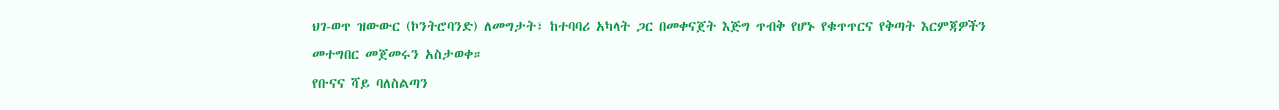ህገ-ወጥ ዝውውር (ኮንትሮባንድ) ለመግታት፣ ከተባባሪ አካላት ጋር በመቀናጀት እጅግ ጥብቅ የሆኑ የቁጥጥርና የቅጣት እርምጃዎችን መተግበር መጀመሩን አስታወቀ።
የቡናና ሻይ ባለስልጣን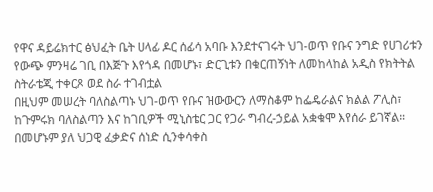የዋና ዳይሬክተር ፅህፈት ቤት ሀላፊ ዶር ሰፊሳ አባቡ እንደተናገሩት ህገ-ወጥ የቡና ንግድ የሀገሪቱን የውጭ ምንዛሬ ገቢ በእጅጉ እየጎዳ በመሆኑ፣ ድርጊቱን በቁርጠኝነት ለመከላከል አዲስ የክትትል ስትራቴጂ ተቀርጾ ወደ ስራ ተገብቷል
በዚህም መሠረት ባለስልጣኑ ህገ-ወጥ የቡና ዝውውርን ለማስቆም ከፌዴራልና ክልል ፖሊስ፣ ከጉምሩክ ባለስልጣን እና ከገቢዎች ሚኒስቴር ጋር የጋራ ግብረ-ኃይል አቋቁሞ እየሰራ ይገኛል።
በመሆኑም ያለ ህጋዊ ፈቃድና ሰነድ ሲንቀሳቀስ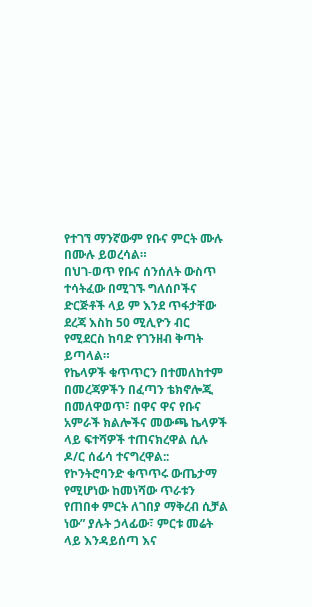የተገኘ ማንኛውም የቡና ምርት ሙሉ በሙሉ ይወረሳል።
በህገ-ወጥ የቡና ሰንሰለት ውስጥ ተሳትፈው በሚገኙ ግለሰቦችና ድርጅቶች ላይ ም እንደ ጥፋታቸው ደረጃ እስከ 50 ሚሊዮን ብር የሚደርስ ከባድ የገንዘብ ቅጣት ይጣላል።
የኬላዎች ቁጥጥርን በተመለከተም በመረጃዎችን በፈጣን ቴክኖሎጂ በመለዋወጥ፣ በዋና ዋና የቡና አምራች ክልሎችና መውጫ ኬላዎች ላይ ፍተሻዎች ተጠናክረዋል ሲሉ ዶ/ር ሰፊሳ ተናግረዋል::
የኮንትሮባንድ ቁጥጥሩ ውጤታማ የሚሆነው ከመነሻው ጥራቱን የጠበቀ ምርት ለገበያ ማቅረብ ሲቻል ነው” ያሉት ኃላፊው፣ ምርቱ መሬት ላይ እንዳይሰጣ እና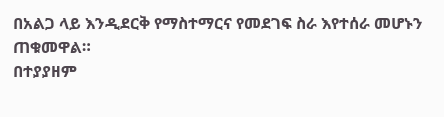በአልጋ ላይ እንዲደርቅ የማስተማርና የመደገፍ ስራ እየተሰራ መሆኑን ጠቁመዋል።
በተያያዘም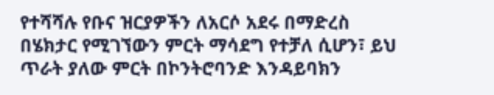የተሻሻሉ የቡና ዝርያዎችን ለአርሶ አደሩ በማድረስ በሄክታር የሚገኘውን ምርት ማሳደግ የተቻለ ሲሆን፣ ይህ ጥራት ያለው ምርት በኮንትሮባንድ እንዳይባክን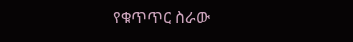የቁጥጥር ስራው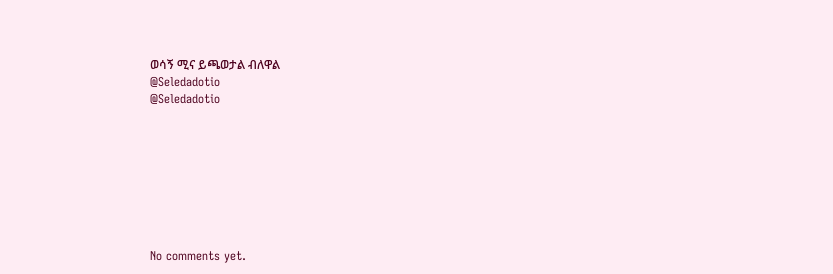ወሳኝ ሚና ይጫወታል ብለዋል
@Seledadotio
@Seledadotio








No comments yet.